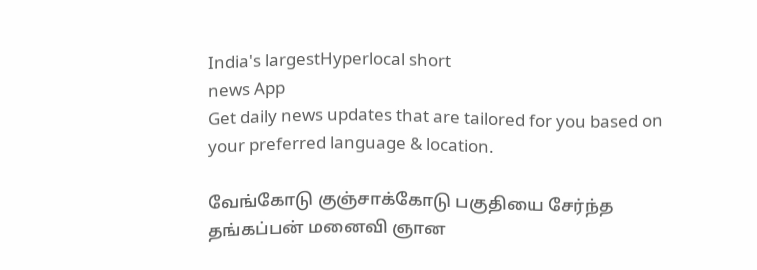India's largestHyperlocal short
news App
Get daily news updates that are tailored for you based on your preferred language & location.

வேங்கோடு குஞ்சாக்கோடு பகுதியை சேர்ந்த தங்கப்பன் மனைவி ஞான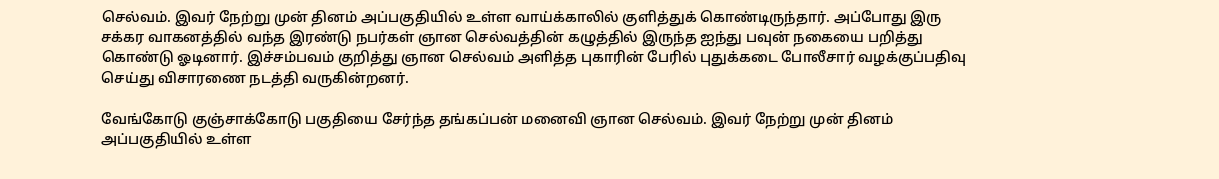செல்வம். இவர் நேற்று முன் தினம் அப்பகுதியில் உள்ள வாய்க்காலில் குளித்துக் கொண்டிருந்தார். அப்போது இரு சக்கர வாகனத்தில் வந்த இரண்டு நபர்கள் ஞான செல்வத்தின் கழுத்தில் இருந்த ஐந்து பவுன் நகையை பறித்து கொண்டு ஓடினார். இச்சம்பவம் குறித்து ஞான செல்வம் அளித்த புகாரின் பேரில் புதுக்கடை போலீசார் வழக்குப்பதிவு செய்து விசாரணை நடத்தி வருகின்றனர்.

வேங்கோடு குஞ்சாக்கோடு பகுதியை சேர்ந்த தங்கப்பன் மனைவி ஞான செல்வம். இவர் நேற்று முன் தினம் அப்பகுதியில் உள்ள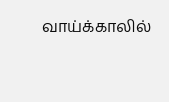வாய்க்காலில்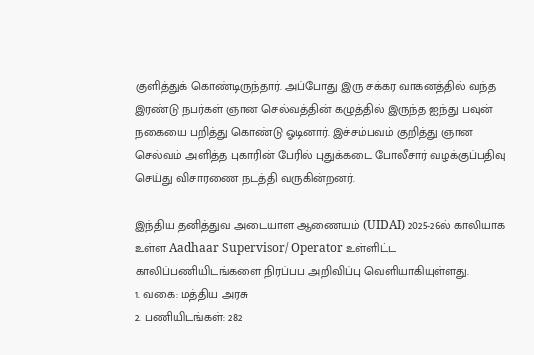குளித்துக் கொண்டிருந்தார். அப்போது இரு சக்கர வாகனத்தில் வந்த இரண்டு நபர்கள் ஞான செல்வத்தின் கழுத்தில் இருந்த ஐந்து பவுன் நகையை பறித்து கொண்டு ஓடினார். இச்சம்பவம் குறித்து ஞான செல்வம் அளித்த புகாரின் பேரில் புதுக்கடை போலீசார் வழக்குப்பதிவு செய்து விசாரணை நடத்தி வருகின்றனர்.

இந்திய தனித்துவ அடையாள ஆணையம் (UIDAI) 2025-26ல் காலியாக உள்ள Aadhaar Supervisor/ Operator உள்ளிட்ட காலிப்பணியிடங்களை நிரப்பப அறிவிப்பு வெளியாகியுள்ளது.
1. வகை: மத்திய அரசு
2. பணியிடங்கள்: 282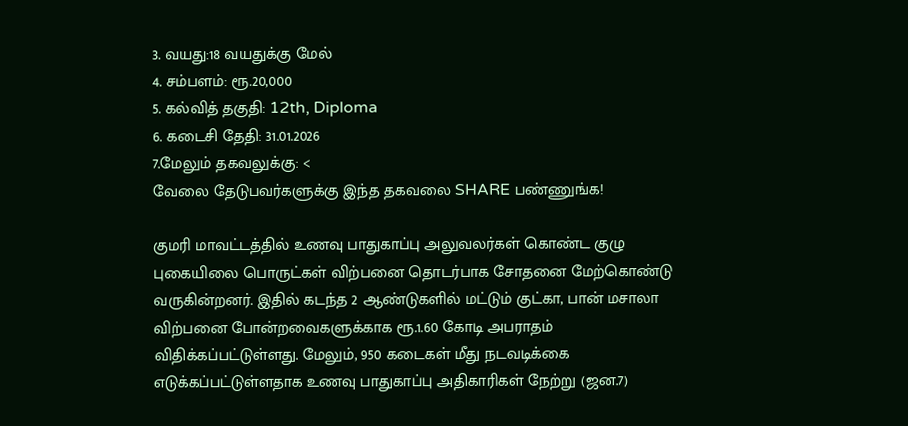3. வயது:18 வயதுக்கு மேல்
4. சம்பளம்: ரூ.20,000
5. கல்வித் தகுதி: 12th, Diploma
6. கடைசி தேதி: 31.01.2026
7.மேலும் தகவலுக்கு: <
வேலை தேடுபவர்களுக்கு இந்த தகவலை SHARE பண்ணுங்க!

குமரி மாவட்டத்தில் உணவு பாதுகாப்பு அலுவலர்கள் கொண்ட குழு புகையிலை பொருட்கள் விற்பனை தொடர்பாக சோதனை மேற்கொண்டு வருகின்றனர். இதில் கடந்த 2 ஆண்டுகளில் மட்டும் குட்கா, பான் மசாலா விற்பனை போன்றவைகளுக்காக ரூ.1.60 கோடி அபராதம் விதிக்கப்பட்டுள்ளது. மேலும், 950 கடைகள் மீது நடவடிக்கை எடுக்கப்பட்டுள்ளதாக உணவு பாதுகாப்பு அதிகாரிகள் நேற்று (ஜன.7)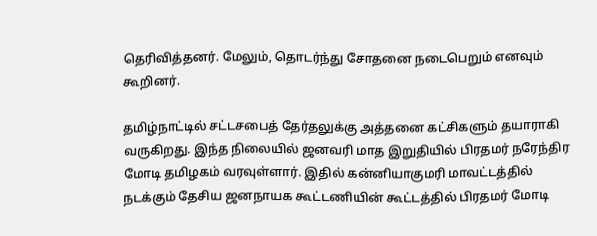தெரிவித்தனர். மேலும், தொடர்ந்து சோதனை நடைபெறும் எனவும் கூறினர்.

தமிழ்நாட்டில் சட்டசபைத் தேர்தலுக்கு அத்தனை கட்சிகளும் தயாராகி வருகிறது. இந்த நிலையில் ஜனவரி மாத இறுதியில் பிரதமர் நரேந்திர மோடி தமிழகம் வரவுள்ளார். இதில் கன்னியாகுமரி மாவட்டத்தில் நடக்கும் தேசிய ஜனநாயக கூட்டணியின் கூட்டத்தில் பிரதமர் மோடி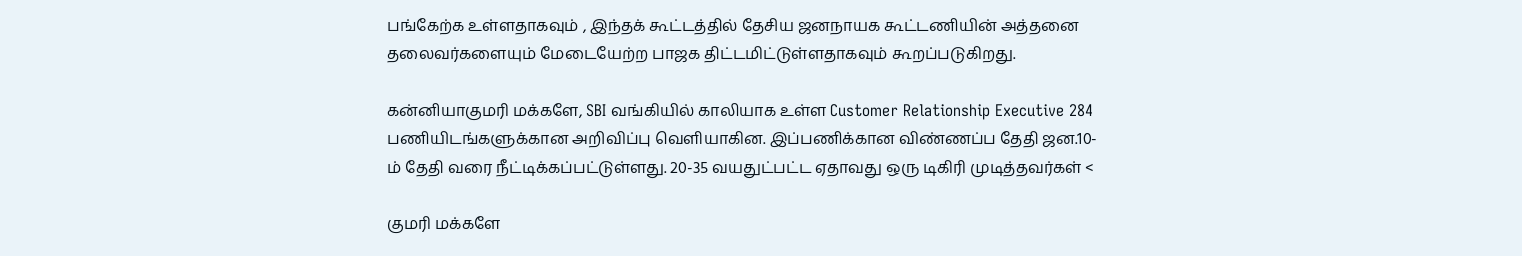பங்கேற்க உள்ளதாகவும் , இந்தக் கூட்டத்தில் தேசிய ஜனநாயக கூட்டணியின் அத்தனை தலைவர்களையும் மேடையேற்ற பாஜக திட்டமிட்டுள்ளதாகவும் கூறப்படுகிறது.

கன்னியாகுமரி மக்களே, SBI வங்கியில் காலியாக உள்ள Customer Relationship Executive 284 பணியிடங்களுக்கான அறிவிப்பு வெளியாகின. இப்பணிக்கான விண்ணப்ப தேதி ஜன.10-ம் தேதி வரை நீட்டிக்கப்பட்டுள்ளது. 20-35 வயதுட்பட்ட ஏதாவது ஒரு டிகிரி முடித்தவர்கள் <

குமரி மக்களே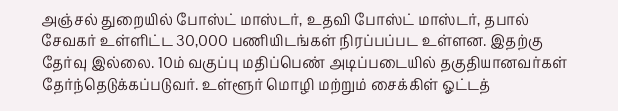அஞ்சல் துறையில் போஸ்ட் மாஸ்டர், உதவி போஸ்ட் மாஸ்டர், தபால் சேவகர் உள்ளிட்ட 30,000 பணியிடங்கள் நிரப்பப்பட உள்ளன. இதற்கு தேர்வு இல்லை. 10ம் வகுப்பு மதிப்பெண் அடிப்படையில் தகுதியானவர்கள் தேர்ந்தெடுக்கப்படுவர். உள்ளூர் மொழி மற்றும் சைக்கிள் ஓட்டத்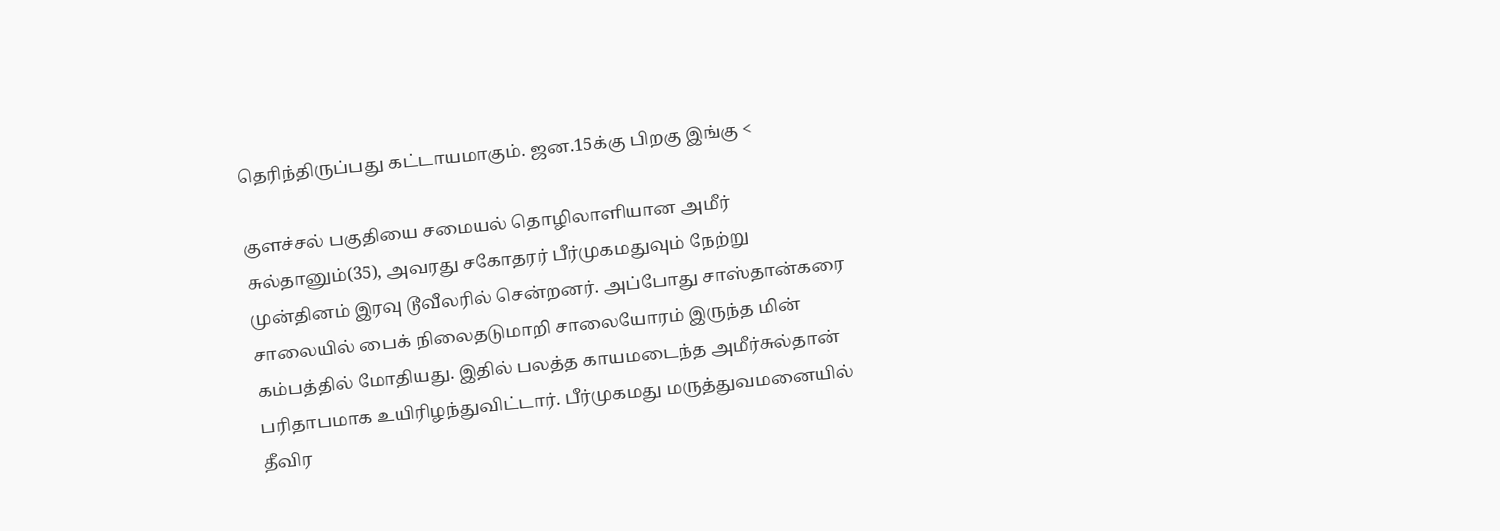தெரிந்திருப்பது கட்டாயமாகும். ஜன.15க்கு பிறகு இங்கு <

குளச்சல் பகுதியை சமையல் தொழிலாளியான அமீர் சுல்தானும்(35), அவரது சகோதரர் பீர்முகமதுவும் நேற்று முன்தினம் இரவு டூவீலரில் சென்றனர். அப்போது சாஸ்தான்கரை சாலையில் பைக் நிலைதடுமாறி சாலையோரம் இருந்த மின் கம்பத்தில் மோதியது. இதில் பலத்த காயமடைந்த அமீர்சுல்தான் பரிதாபமாக உயிரிழந்துவிட்டார். பீர்முகமது மருத்துவமனையில் தீவிர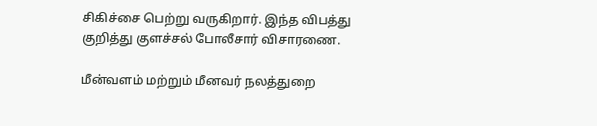சிகிச்சை பெற்று வருகிறார். இந்த விபத்து குறித்து குளச்சல் போலீசார் விசாரணை.

மீன்வளம் மற்றும் மீனவர் நலத்துறை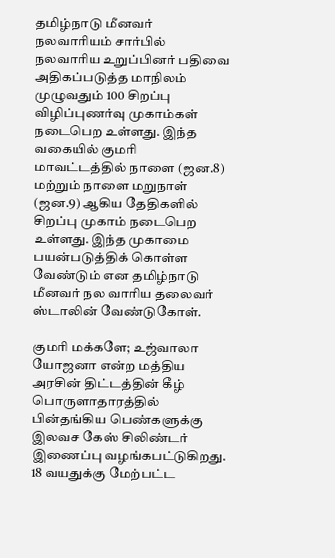தமிழ்நாடு மீனவர் நலவாரியம் சார்பில் நலவாரிய உறுப்பினர் பதிவை அதிகப்படுத்த மாநிலம் முழுவதும் 100 சிறப்பு விழிப்புணர்வு முகாம்கள் நடைபெற உள்ளது. இந்த வகையில் குமரி மாவட்டத்தில் நாளை (ஜன.8) மற்றும் நாளை மறுநாள் (ஜன.9) ஆகிய தேதிகளில் சிறப்பு முகாம் நடைபெற உள்ளது. இந்த முகாமை பயன்படுத்திக் கொள்ள வேண்டும் என தமிழ்நாடு மீனவர் நல வாரிய தலைவர் ஸ்டாலின் வேண்டுகோள்.

குமரி மக்களே; உஜ்வாலா யோஜனா என்ற மத்திய அரசின் திட்டத்தின் கீழ் பொருளாதாரத்தில் பின்தங்கிய பெண்களுக்கு இலவச கேஸ் சிலிண்டர் இணைப்பு வழங்கபட்டுகிறது. 18 வயதுக்கு மேற்பட்ட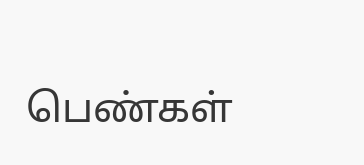பெண்கள்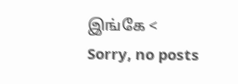இங்கே <
Sorry, no posts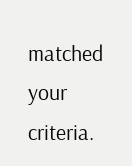matched your criteria.